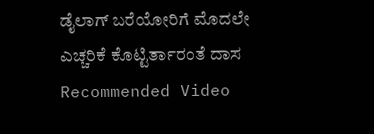ಡೈಲಾಗ್ ಬರೆಯೋರಿಗೆ ಮೊದಲೇ ಎಚ್ಚರಿಕೆ ಕೊಟ್ಟಿರ್ತಾರಂತೆ ದಾಸ
Recommended Video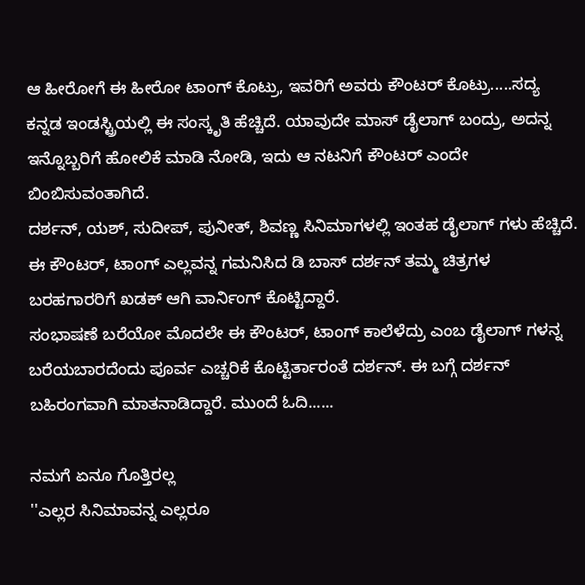ಆ ಹೀರೋಗೆ ಈ ಹೀರೋ ಟಾಂಗ್ ಕೊಟ್ರು, ಇವರಿಗೆ ಅವರು ಕೌಂಟರ್ ಕೊಟ್ರು.....ಸದ್ಯ ಕನ್ನಡ ಇಂಡಸ್ಟ್ರಿಯಲ್ಲಿ ಈ ಸಂಸ್ಕೃತಿ ಹೆಚ್ಚಿದೆ. ಯಾವುದೇ ಮಾಸ್ ಡೈಲಾಗ್ ಬಂದ್ರು, ಅದನ್ನ ಇನ್ನೊಬ್ಬರಿಗೆ ಹೋಲಿಕೆ ಮಾಡಿ ನೋಡಿ, ಇದು ಆ ನಟನಿಗೆ ಕೌಂಟರ್ ಎಂದೇ ಬಿಂಬಿಸುವಂತಾಗಿದೆ.
ದರ್ಶನ್, ಯಶ್, ಸುದೀಪ್, ಪುನೀತ್, ಶಿವಣ್ಣ ಸಿನಿಮಾಗಳಲ್ಲಿ ಇಂತಹ ಡೈಲಾಗ್ ಗಳು ಹೆಚ್ಚಿದೆ. ಈ ಕೌಂಟರ್, ಟಾಂಗ್ ಎಲ್ಲವನ್ನ ಗಮನಿಸಿದ ಡಿ ಬಾಸ್ ದರ್ಶನ್ ತಮ್ಮ ಚಿತ್ರಗಳ ಬರಹಗಾರರಿಗೆ ಖಡಕ್ ಆಗಿ ವಾರ್ನಿಂಗ್ ಕೊಟ್ಟಿದ್ದಾರೆ.
ಸಂಭಾಷಣೆ ಬರೆಯೋ ಮೊದಲೇ ಈ ಕೌಂಟರ್, ಟಾಂಗ್ ಕಾಲೆಳೆದ್ರು ಎಂಬ ಡೈಲಾಗ್ ಗಳನ್ನ ಬರೆಯಬಾರದೆಂದು ಪೂರ್ವ ಎಚ್ಚರಿಕೆ ಕೊಟ್ಟಿರ್ತಾರಂತೆ ದರ್ಶನ್. ಈ ಬಗ್ಗೆ ದರ್ಶನ್ ಬಹಿರಂಗವಾಗಿ ಮಾತನಾಡಿದ್ದಾರೆ. ಮುಂದೆ ಓದಿ......

ನಮಗೆ ಏನೂ ಗೊತ್ತಿರಲ್ಲ
''ಎಲ್ಲರ ಸಿನಿಮಾವನ್ನ ಎಲ್ಲರೂ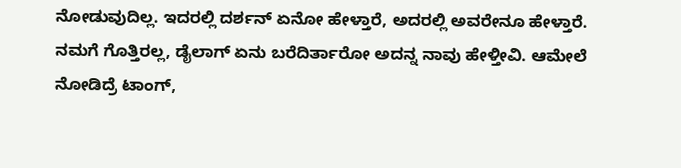ನೋಡುವುದಿಲ್ಲ. ಇದರಲ್ಲಿ ದರ್ಶನ್ ಏನೋ ಹೇಳ್ತಾರೆ, ಅದರಲ್ಲಿ ಅವರೇನೂ ಹೇಳ್ತಾರೆ. ನಮಗೆ ಗೊತ್ತಿರಲ್ಲ, ಡೈಲಾಗ್ ಏನು ಬರೆದಿರ್ತಾರೋ ಅದನ್ನ ನಾವು ಹೇಳ್ತೀವಿ. ಆಮೇಲೆ ನೋಡಿದ್ರೆ ಟಾಂಗ್,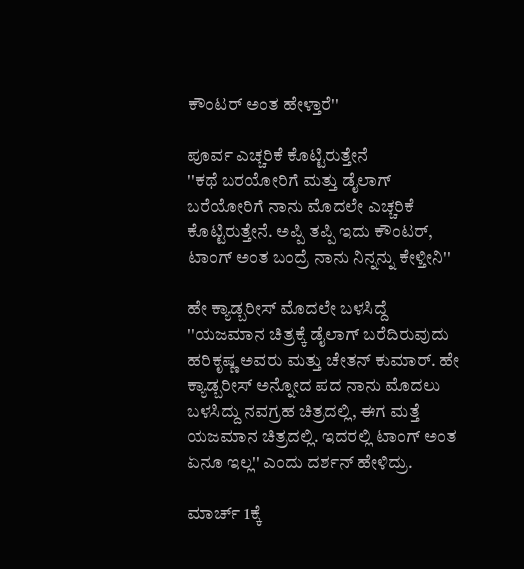ಕೌಂಟರ್ ಅಂತ ಹೇಳ್ತಾರೆ''

ಪೂರ್ವ ಎಚ್ಚರಿಕೆ ಕೊಟ್ಟಿರುತ್ತೇನೆ
''ಕಥೆ ಬರಯೋರಿಗೆ ಮತ್ತು ಡೈಲಾಗ್ ಬರೆಯೋರಿಗೆ ನಾನು ಮೊದಲೇ ಎಚ್ಚರಿಕೆ ಕೊಟ್ಟಿರುತ್ತೇನೆ. ಅಪ್ಪಿ ತಪ್ಪಿ ಇದು ಕೌಂಟರ್, ಟಾಂಗ್ ಅಂತ ಬಂದ್ರೆ ನಾನು ನಿನ್ನನ್ನು ಕೇಳ್ತೀನಿ''

ಹೇ ಕ್ಯಾಡ್ಬರೀಸ್ ಮೊದಲೇ ಬಳಸಿದ್ದೆ
''ಯಜಮಾನ ಚಿತ್ರಕ್ಕೆ ಡೈಲಾಗ್ ಬರೆದಿರುವುದು ಹರಿಕೃಷ್ಣ ಅವರು ಮತ್ತು ಚೇತನ್ ಕುಮಾರ್. ಹೇ ಕ್ಯಾಡ್ಬರೀಸ್ ಅನ್ನೋದ ಪದ ನಾನು ಮೊದಲು ಬಳಸಿದ್ದು ನವಗ್ರಹ ಚಿತ್ರದಲ್ಲಿ, ಈಗ ಮತ್ತೆ ಯಜಮಾನ ಚಿತ್ರದಲ್ಲಿ. ಇದರಲ್ಲಿ ಟಾಂಗ್ ಅಂತ ಏನೂ ಇಲ್ಲ'' ಎಂದು ದರ್ಶನ್ ಹೇಳಿದ್ರು.

ಮಾರ್ಚ್ 1ಕ್ಕೆ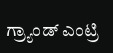ಗ್ರ್ಯಾಂಡ್ ಎಂಟ್ರಿ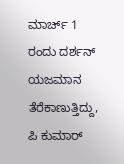ಮಾರ್ಚ್ 1 ರಂದು ದರ್ಶನ್ ಯಜಮಾನ ತೆರೆಕಾಣುತ್ತಿದ್ದು, ಪಿ ಕುಮಾರ್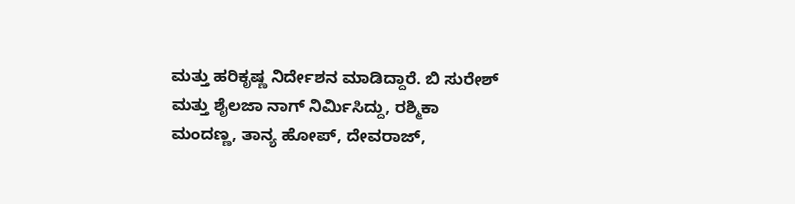ಮತ್ತು ಹರಿಕೃಷ್ಣ ನಿರ್ದೇಶನ ಮಾಡಿದ್ದಾರೆ. ಬಿ ಸುರೇಶ್ ಮತ್ತು ಶೈಲಜಾ ನಾಗ್ ನಿರ್ಮಿಸಿದ್ದು, ರಶ್ಮಿಕಾ ಮಂದಣ್ಣ, ತಾನ್ಯ ಹೋಪ್, ದೇವರಾಜ್,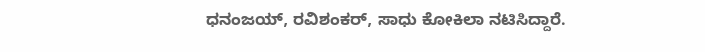ಧನಂಜಯ್, ರವಿಶಂಕರ್, ಸಾಧು ಕೋಕಿಲಾ ನಟಿಸಿದ್ದಾರೆ.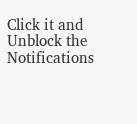Click it and Unblock the Notifications